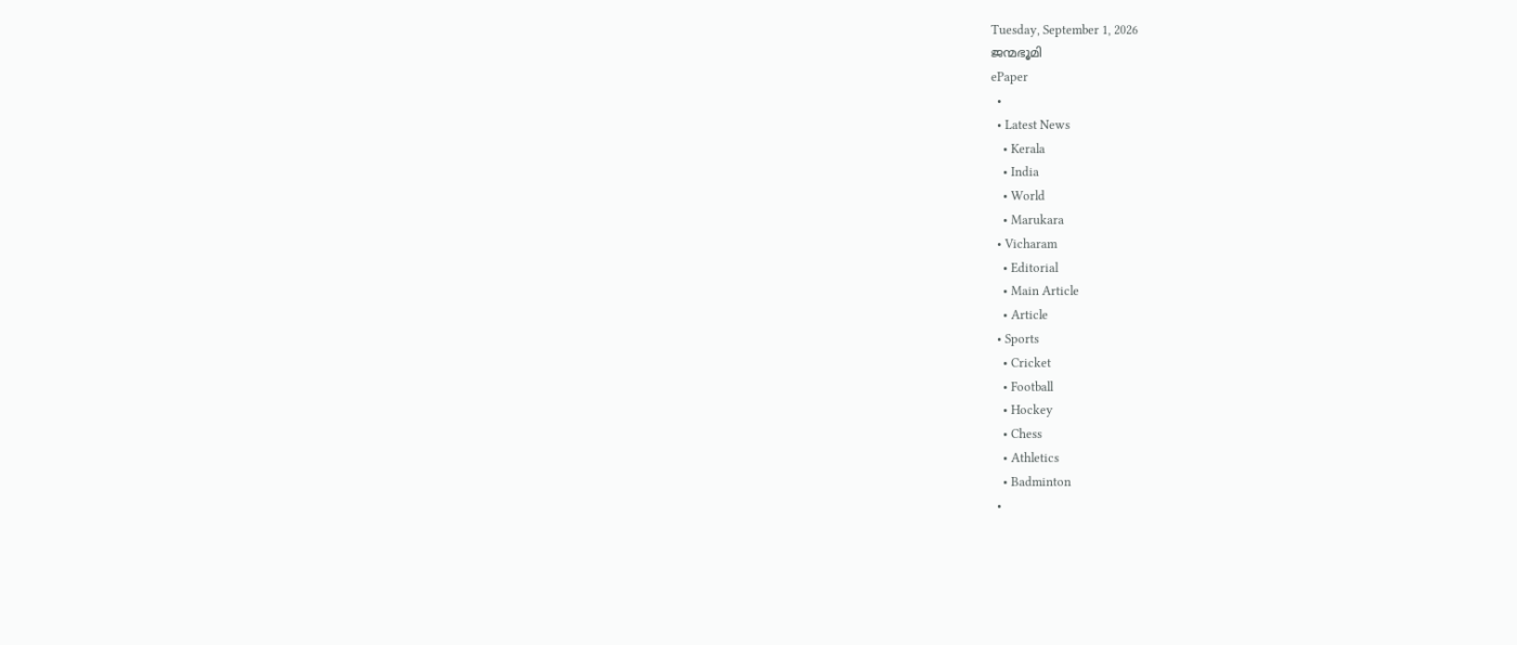Tuesday, September 1, 2026
ജന്മഭൂമി
ePaper
  •
  • Latest News
    • Kerala
    • India
    • World
    • Marukara
  • Vicharam
    • Editorial
    • Main Article
    • Article
  • Sports
    • Cricket
    • Football
    • Hockey
    • Chess
    • Athletics
    • Badminton
  •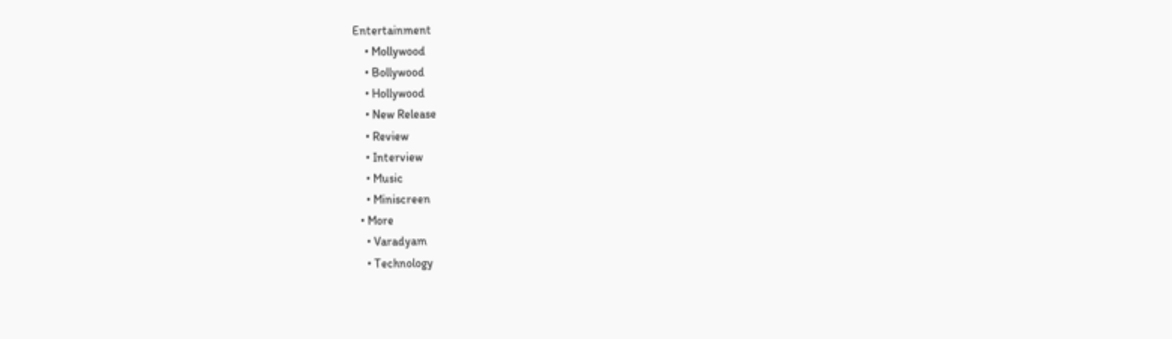Entertainment
    • Mollywood
    • Bollywood
    • Hollywood
    • New Release
    • Review
    • Interview
    • Music
    • Miniscreen
  • More
    • Varadyam
    • Technology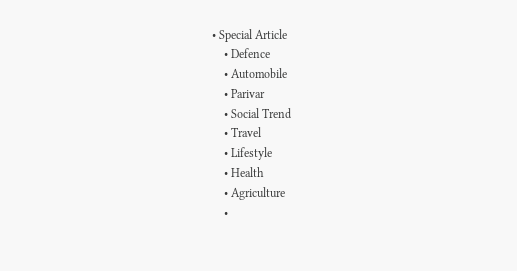• Special Article
    • Defence
    • Automobile
    • Parivar
    • Social Trend
    • Travel
    • Lifestyle
    • Health
    • Agriculture
    •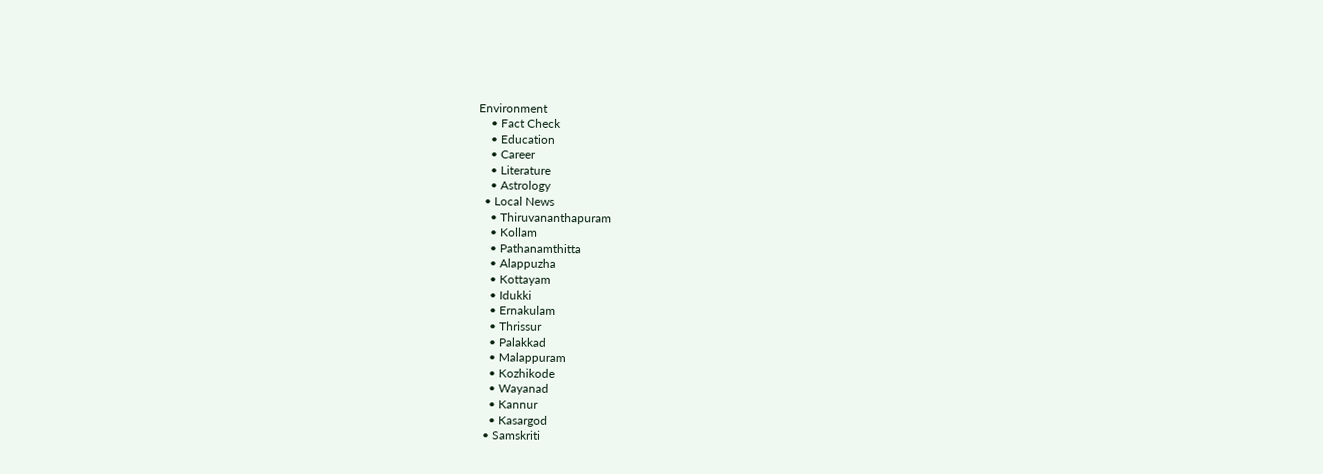Environment
    • Fact Check
    • Education
    • Career
    • Literature
    • Astrology
  • Local News
    • Thiruvananthapuram
    • Kollam
    • Pathanamthitta
    • Alappuzha
    • Kottayam
    • Idukki
    • Ernakulam
    • Thrissur
    • Palakkad
    • Malappuram
    • Kozhikode
    • Wayanad
    • Kannur
    • Kasargod
  • Samskriti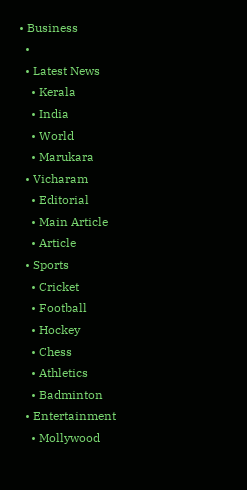• Business
  •
  • Latest News
    • Kerala
    • India
    • World
    • Marukara
  • Vicharam
    • Editorial
    • Main Article
    • Article
  • Sports
    • Cricket
    • Football
    • Hockey
    • Chess
    • Athletics
    • Badminton
  • Entertainment
    • Mollywood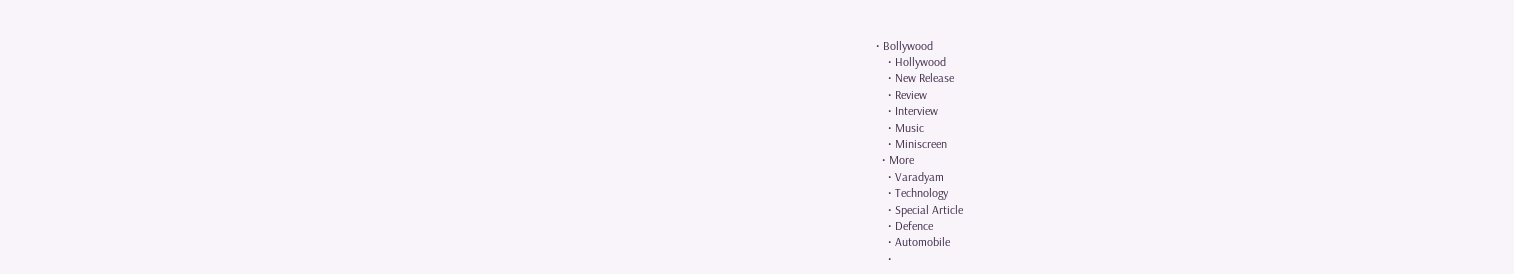• Bollywood
    • Hollywood
    • New Release
    • Review
    • Interview
    • Music
    • Miniscreen
  • More
    • Varadyam
    • Technology
    • Special Article
    • Defence
    • Automobile
    •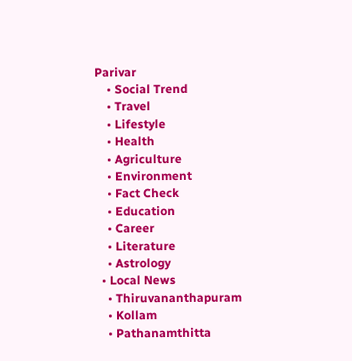Parivar
    • Social Trend
    • Travel
    • Lifestyle
    • Health
    • Agriculture
    • Environment
    • Fact Check
    • Education
    • Career
    • Literature
    • Astrology
  • Local News
    • Thiruvananthapuram
    • Kollam
    • Pathanamthitta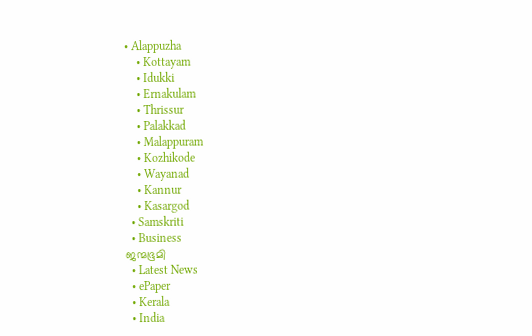• Alappuzha
    • Kottayam
    • Idukki
    • Ernakulam
    • Thrissur
    • Palakkad
    • Malappuram
    • Kozhikode
    • Wayanad
    • Kannur
    • Kasargod
  • Samskriti
  • Business
ജന്മഭൂമി
  • Latest News
  • ePaper
  • Kerala
  • India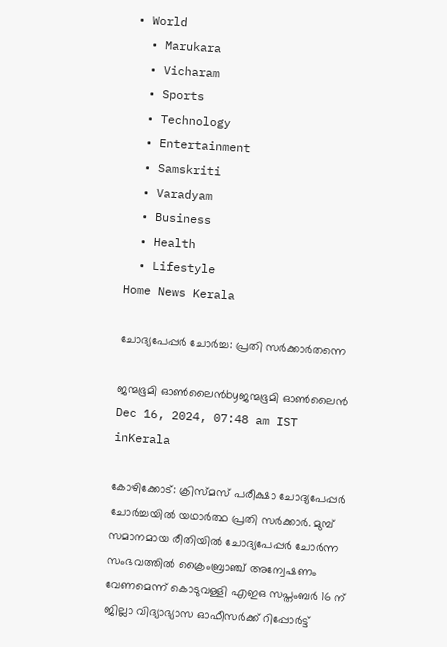• World
  • Marukara
  • Vicharam
  • Sports
  • Technology
  • Entertainment
  • Samskriti
  • Varadyam
  • Business
  • Health
  • Lifestyle
Home News Kerala

ചോദ്യപേപ്പര്‍ ചോര്‍ച്ച: പ്രതി സര്‍ക്കാര്‍തന്നെ

ജന്മഭൂമി ഓണ്‍ലൈന്‍byജന്മഭൂമി ഓണ്‍ലൈന്‍
Dec 16, 2024, 07:48 am IST
inKerala

കോഴിക്കോട്: ക്രിസ്മസ് പരീക്ഷാ ചോദ്യപേപ്പര്‍ ചോര്‍ച്ചയില്‍ യഥാര്‍ത്ഥ പ്രതി സര്‍ക്കാര്‍. മുമ്പ് സമാനമായ രീതിയില്‍ ചോദ്യപേപ്പര്‍ ചോര്‍ന്ന സംഭവത്തില്‍ ക്രൈംബ്രാഞ്ച് അന്വേഷണം വേണമെന്ന് കൊടുവള്ളി എഇഒ സപ്തംബര്‍ 16 ന് ജില്ലാ വിദ്യാഭ്യാസ ഓഫീസര്‍ക്ക് റിപ്പോര്‍ട്ട്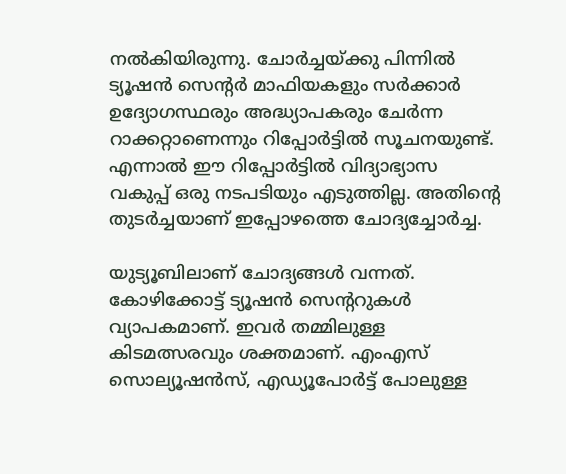നല്‍കിയിരുന്നു. ചോര്‍ച്ചയ്‌ക്കു പിന്നില്‍ ട്യൂഷന്‍ സെന്റര്‍ മാഫിയകളും സര്‍ക്കാര്‍ ഉദ്യോഗസ്ഥരും അദ്ധ്യാപകരും ചേര്‍ന്ന റാക്കറ്റാണെന്നും റിപ്പോര്‍ട്ടില്‍ സൂചനയുണ്ട്. എന്നാല്‍ ഈ റിപ്പോര്‍ട്ടില്‍ വിദ്യാഭ്യാസ വകുപ്പ് ഒരു നടപടിയും എടുത്തില്ല. അതിന്റെ തുടര്‍ച്ചയാണ് ഇപ്പോഴത്തെ ചോദ്യച്ചോര്‍ച്ച.

യുട്യൂബിലാണ് ചോദ്യങ്ങള്‍ വന്നത്. കോഴിക്കോട്ട് ട്യൂഷന്‍ സെന്ററുകള്‍ വ്യാപകമാണ്. ഇവര്‍ തമ്മിലുള്ള കിടമത്സരവും ശക്തമാണ്. എംഎസ് സൊല്യൂഷന്‍സ്, എഡ്യൂപോര്‍ട്ട് പോലുള്ള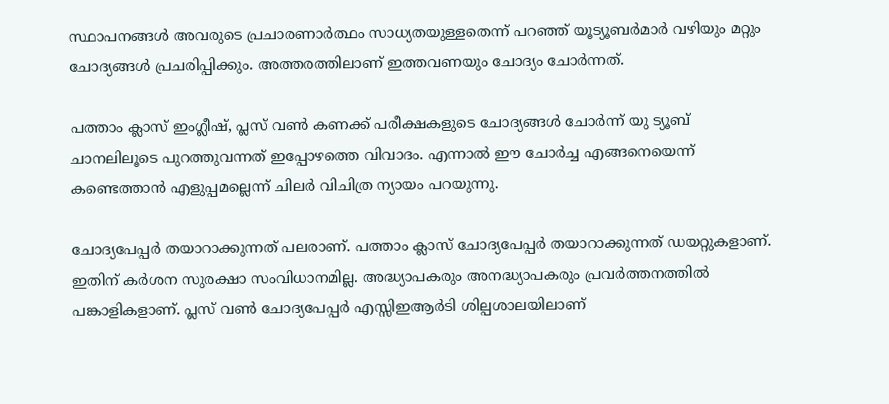സ്ഥാപനങ്ങള്‍ അവരുടെ പ്രചാരണാര്‍ത്ഥം സാധ്യതയുള്ളതെന്ന് പറഞ്ഞ് യൂട്യൂബര്‍മാര്‍ വഴിയും മറ്റും ചോദ്യങ്ങള്‍ പ്രചരിപ്പിക്കും. അത്തരത്തിലാണ് ഇത്തവണയും ചോദ്യം ചോര്‍ന്നത്.

പത്താം ക്ലാസ് ഇംഗ്ലീഷ്, പ്ലസ് വണ്‍ കണക്ക് പരീക്ഷകളുടെ ചോദ്യങ്ങള്‍ ചോര്‍ന്ന് യു ട്യൂബ് ചാനലിലൂടെ പുറത്തുവന്നത് ഇപ്പോഴത്തെ വിവാദം. എന്നാല്‍ ഈ ചോര്‍ച്ച എങ്ങനെയെന്ന് കണ്ടെത്താന്‍ എളുപ്പമല്ലെന്ന് ചിലര്‍ വിചിത്ര ന്യായം പറയുന്നു.

ചോദ്യപേപ്പര്‍ തയാറാക്കുന്നത് പലരാണ്. പത്താം ക്ലാസ് ചോദ്യപേപ്പര്‍ തയാറാക്കുന്നത് ഡയറ്റുകളാണ്. ഇതിന് കര്‍ശന സുരക്ഷാ സംവിധാനമില്ല. അദ്ധ്യാപകരും അനദ്ധ്യാപകരും പ്രവര്‍ത്തനത്തില്‍ പങ്കാളികളാണ്. പ്ലസ് വണ്‍ ചോദ്യപേപ്പര്‍ എസ്സിഇആര്‍ടി ശില്പശാലയിലാണ്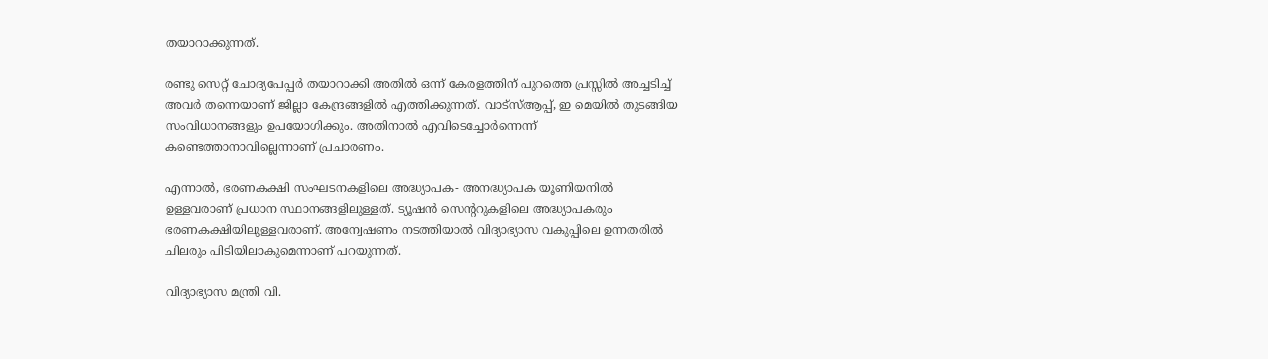തയാറാക്കുന്നത്.

രണ്ടു സെറ്റ് ചോദ്യപേപ്പര്‍ തയാറാക്കി അതില്‍ ഒന്ന് കേരളത്തിന് പുറത്തെ പ്രസ്സില്‍ അച്ചടിച്ച് അവര്‍ തന്നെയാണ് ജില്ലാ കേന്ദ്രങ്ങളില്‍ എത്തിക്കുന്നത്. വാട്‌സ്ആപ്പ്, ഇ മെയില്‍ തുടങ്ങിയ സംവിധാനങ്ങളും ഉപയോഗിക്കും. അതിനാല്‍ എവിടെച്ചോര്‍ന്നെന്ന് കണ്ടെത്താനാവില്ലെന്നാണ് പ്രചാരണം.

എന്നാല്‍, ഭരണകക്ഷി സംഘടനകളിലെ അദ്ധ്യാപക- അനദ്ധ്യാപക യൂണിയനില്‍ ഉള്ളവരാണ് പ്രധാന സ്ഥാനങ്ങളിലുള്ളത്. ട്യൂഷന്‍ സെന്ററുകളിലെ അദ്ധ്യാപകരും ഭരണകക്ഷിയിലുള്ളവരാണ്. അന്വേഷണം നടത്തിയാല്‍ വിദ്യാഭ്യാസ വകുപ്പിലെ ഉന്നതരില്‍ ചിലരും പിടിയിലാകുമെന്നാണ് പറയുന്നത്.

വിദ്യാഭ്യാസ മന്ത്രി വി.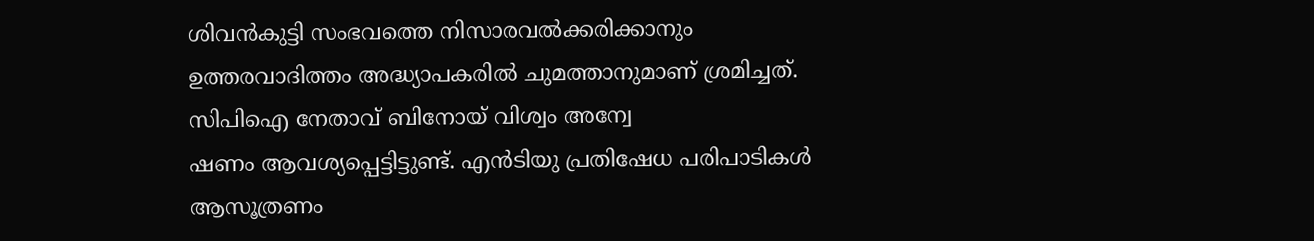ശിവന്‍കുട്ടി സംഭവത്തെ നിസാരവല്‍ക്കരിക്കാനും ഉത്തരവാദിത്തം അദ്ധ്യാപകരില്‍ ചുമത്താനുമാണ് ശ്രമിച്ചത്. സിപിഐ നേതാവ് ബിനോയ് വിശ്വം അന്വേ
ഷണം ആവശ്യപ്പെട്ടിട്ടുണ്ട്. എന്‍ടിയു പ്രതിഷേധ പരിപാടികള്‍ ആസൂത്രണം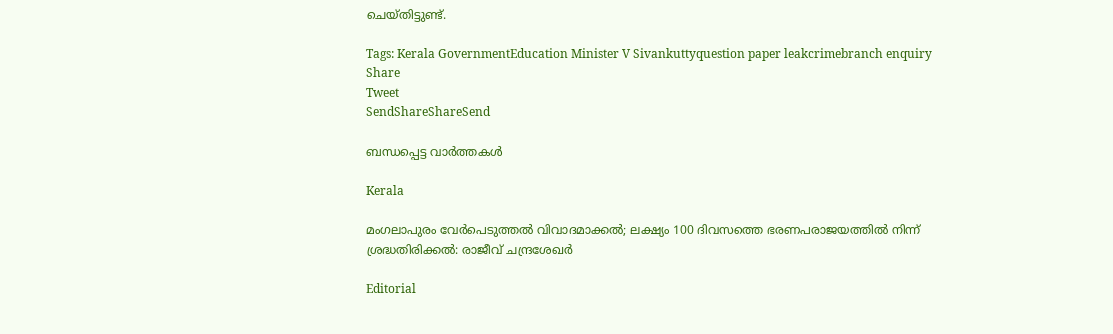ചെയ്തിട്ടുണ്ട്.

Tags: Kerala GovernmentEducation Minister V Sivankuttyquestion paper leakcrimebranch enquiry
Share
Tweet
SendShareShareSend

ബന്ധപ്പെട്ട വാര്‍ത്തകള്‍

Kerala

മംഗലാപുരം വേര്‍പെടുത്തല്‍ വിവാദമാക്കല്‍; ലക്ഷ്യം 100 ദിവസത്തെ ഭരണപരാജയത്തില്‍ നിന്ന് ശ്രദ്ധതിരിക്കല്‍: രാജീവ് ചന്ദ്രശേഖര്‍

Editorial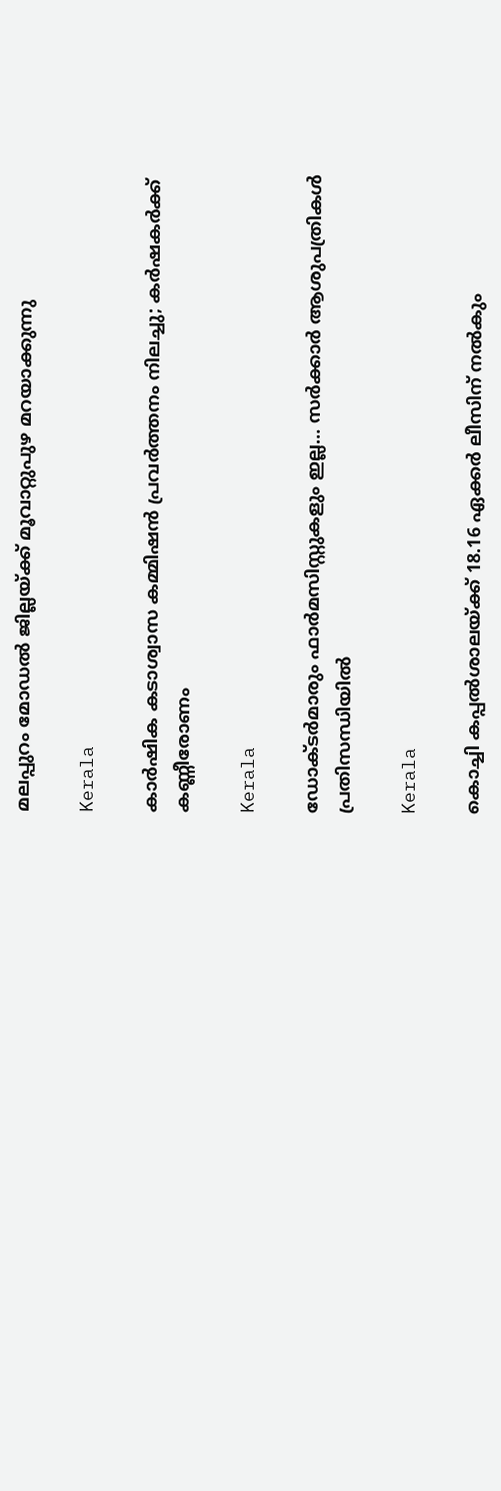മലപ്പുറം മോഡല്‍ ജില്ലയ്‌ക്ക് മൂവാറ്റുപുഴ മറയാക്കുന്നു

Kerala

കാര്‍ഷിക കടാശ്വാസ കമ്മിഷന്‍ പ്രവര്‍ത്തനം നിലച്ചു; കര്‍ഷകര്‍ക്ക് കണ്ണീരോണം

Kerala

ഡോക്ടര്‍മാരും ഫാര്‍മസിസ്റ്റുകളും ഇല്ല… സര്‍ക്കാര്‍ ആശുപത്രികള്‍ പ്രതിസന്ധിയില്‍

Kerala

കൊച്ചി കപ്പല്‍ശാലയ്‌ക്ക് 18.16 ഏക്കര്‍ ലീസിന് നല്‍കും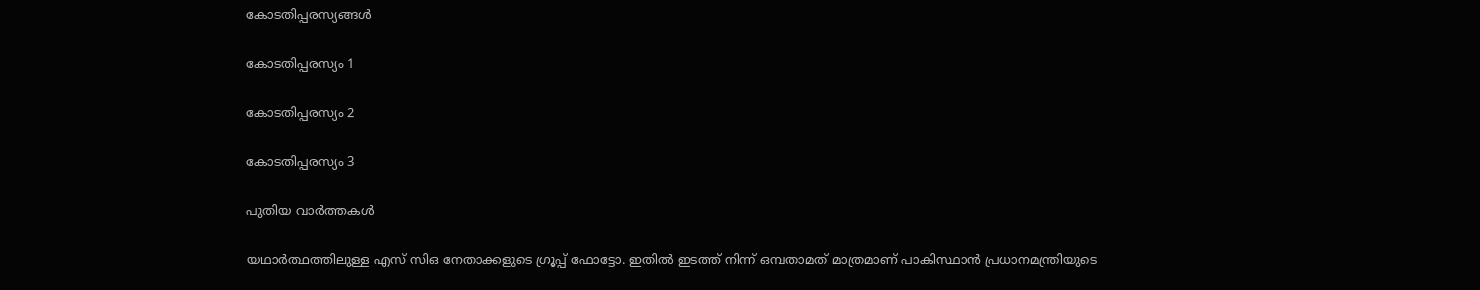കോടതിപ്പരസ്യങ്ങള്‍

കോടതിപ്പരസ്യം 1

കോടതിപ്പരസ്യം 2

കോടതിപ്പരസ്യം 3

പുതിയ വാര്‍ത്തകള്‍

യഥാര്‍ത്ഥത്തിലുള്ള എസ് സിഒ നേതാക്കളുടെ ഗ്രൂപ്പ് ഫോട്ടോ. ഇതില്‍ ഇടത്ത് നിന്ന് ഒമ്പതാമത് മാത്രമാണ് പാകിസ്ഥാന്‍ പ്രധാനമന്ത്രിയുടെ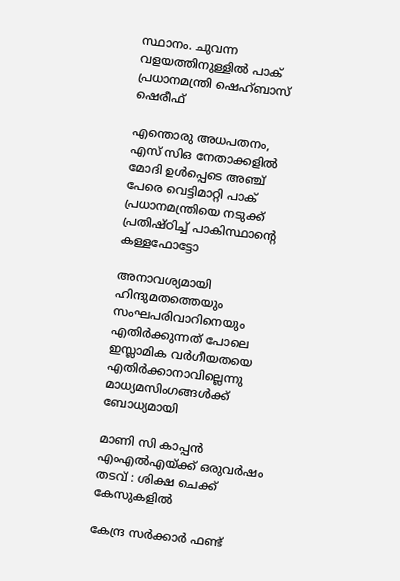സ്ഥാനം. ചുവന്ന വളയത്തിനുള്ളില്‍ പാക് പ്രധാനമന്ത്രി ഷെഹ്ബാസ് ഷെരീഫ്

എന്തൊരു അധപതനം, എസ് സിഒ നേതാക്കളില്‍ മോദി ഉള്‍പ്പെടെ അഞ്ച് പേരെ വെട്ടിമാറ്റി പാക് പ്രധാനമന്ത്രിയെ നടുക്ക് പ്രതിഷ്ഠിച്ച് പാകിസ്ഥാന്റെ കള്ളഫോട്ടോ

അനാവശ്യമായി ഹിന്ദുമതത്തെയും സംഘപരിവാറിനെയും എതിർക്കുന്നത് പോലെ ഇസ്ലാമിക വർഗീയതയെ എതിർക്കാനാവില്ലെന്നു മാധ്യമസിംഗങ്ങൾക്ക് ബോധ്യമായി

മാണി സി കാപ്പന്‍ എംഎല്‍എയ്‌ക്ക് ഒരുവര്‍ഷം തടവ് : ശിക്ഷ ചെക്ക് കേസുകളില്‍

കേന്ദ്ര സര്‍ക്കാര്‍ ഫണ്ട്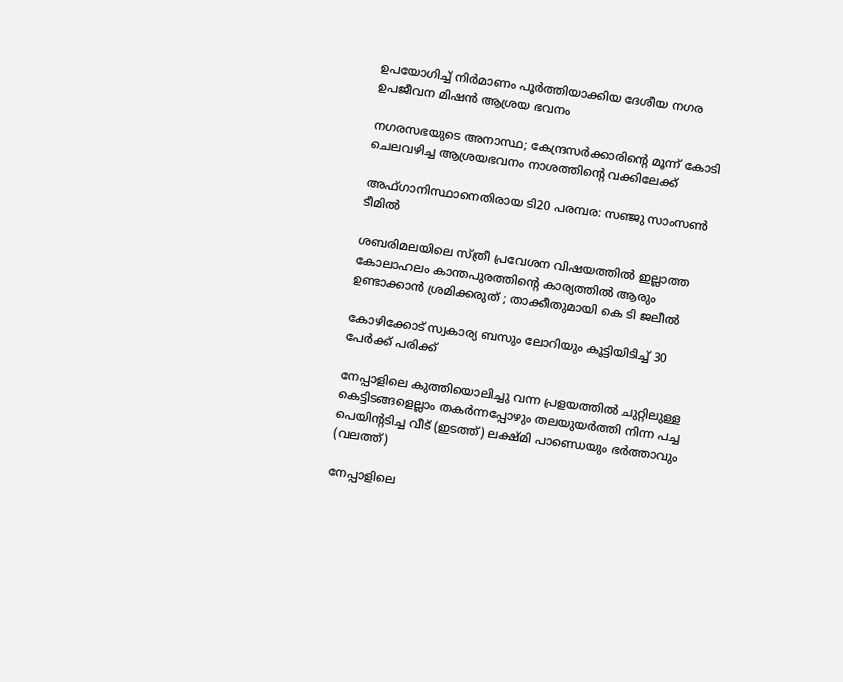ഉപയോഗിച്ച് നിര്‍മാണം പൂര്‍ത്തിയാക്കിയ ദേശീയ നഗര ഉപജീവന മിഷന്‍ ആശ്രയ ഭവനം

നഗരസഭയുടെ അനാസ്ഥ; കേന്ദ്രസര്‍ക്കാരിന്റെ മൂന്ന് കോടി ചെലവഴിച്ച ആശ്രയഭവനം നാശത്തിന്റെ വക്കിലേക്ക്

അഫ്ഗാനിസ്ഥാനെതിരായ ടി20 പരമ്പര: സഞ്ജു സാംസണ്‍ ടീമില്‍

ശബരിമലയിലെ സ്ത്രീ പ്രവേശന വിഷയത്തിൽ ഇല്ലാത്ത കോലാഹലം കാന്തപുരത്തിന്റെ കാര്യത്തിൽ ആരും ഉണ്ടാക്കാൻ ശ്രമിക്കരുത് ; താക്കീതുമായി കെ ടി ജലീൽ

കോഴിക്കോട് സ്വകാര്യ ബസും ലോറിയും കൂട്ടിയിടിച്ച് 30 പേര്‍ക്ക് പരിക്ക്

നേപ്പാളിലെ കുത്തിയൊലിച്ചു വന്ന പ്രളയത്തില്‍ ചുറ്റിലുള്ള കെട്ടിടങ്ങളെല്ലാം തകര്‍ന്നപ്പോഴും തലയുയര്‍ത്തി നിന്ന പച്ച പെയിന്‍റടിച്ച വീട് (ഇടത്ത്) ലക്ഷ്മി പാണ്ഡെയും ഭര്‍ത്താവും (വലത്ത്)

നേപ്പാളിലെ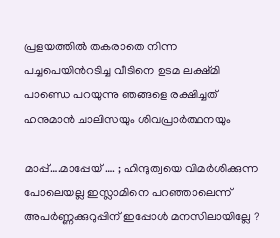പ്രളയത്തില്‍ തകരാതെ നിന്ന പച്ചപെയിന്‍റടിച്ച വീടിനെ ഉടമ ലക്ഷ്മി പാണ്ഡെ പറയുന്നു ഞങ്ങളെ രക്ഷിച്ചത് ഹനുമാന്‍ ചാലിസയും ശിവപ്രാര്‍ത്ഥനയും

മാപ്പ്….മാപ്പേയ് …. ; ഹിന്ദുത്വയെ വിമർശിക്കുന്ന പോലെയല്ല ഇസ്ലാമിനെ പറഞ്ഞാലെന്ന് അപർണ്ണക്കുറുപ്പിന് ഇപ്പോൾ മനസിലായില്ലേ ?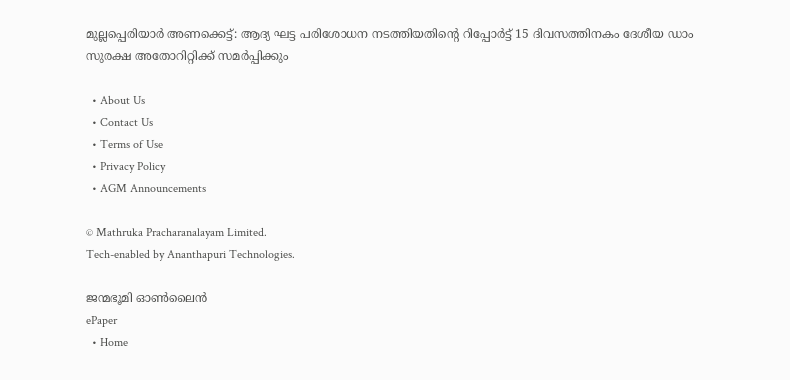മുല്ലപ്പെരിയാര്‍ അണക്കെട്ട്: ആദ്യ ഘട്ട പരിശോധന നടത്തിയതിന്റെ റിപ്പോര്‍ട്ട് 15 ദിവസത്തിനകം ദേശീയ ഡാം സുരക്ഷ അതോറിറ്റിക്ക് സമര്‍പ്പിക്കും

  • About Us
  • Contact Us
  • Terms of Use
  • Privacy Policy
  • AGM Announcements

© Mathruka Pracharanalayam Limited.
Tech-enabled by Ananthapuri Technologies.

ജന്മഭൂമി ഓണ്‍ലൈന്‍
ePaper
  • Home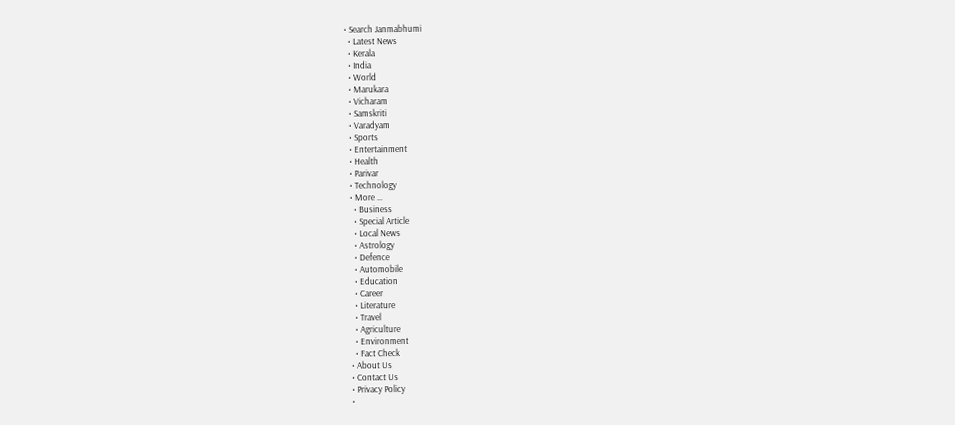• Search Janmabhumi
  • Latest News
  • Kerala
  • India
  • World
  • Marukara
  • Vicharam
  • Samskriti
  • Varadyam
  • Sports
  • Entertainment
  • Health
  • Parivar
  • Technology
  • More …
    • Business
    • Special Article
    • Local News
    • Astrology
    • Defence
    • Automobile
    • Education
    • Career
    • Literature
    • Travel
    • Agriculture
    • Environment
    • Fact Check
  • About Us
  • Contact Us
  • Privacy Policy
  •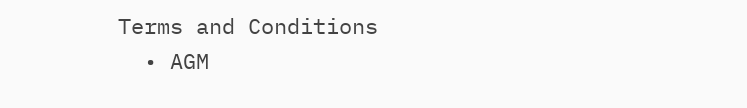Terms and Conditions
  • AGM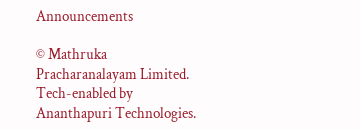Announcements

© Mathruka Pracharanalayam Limited.
Tech-enabled by Ananthapuri Technologies.